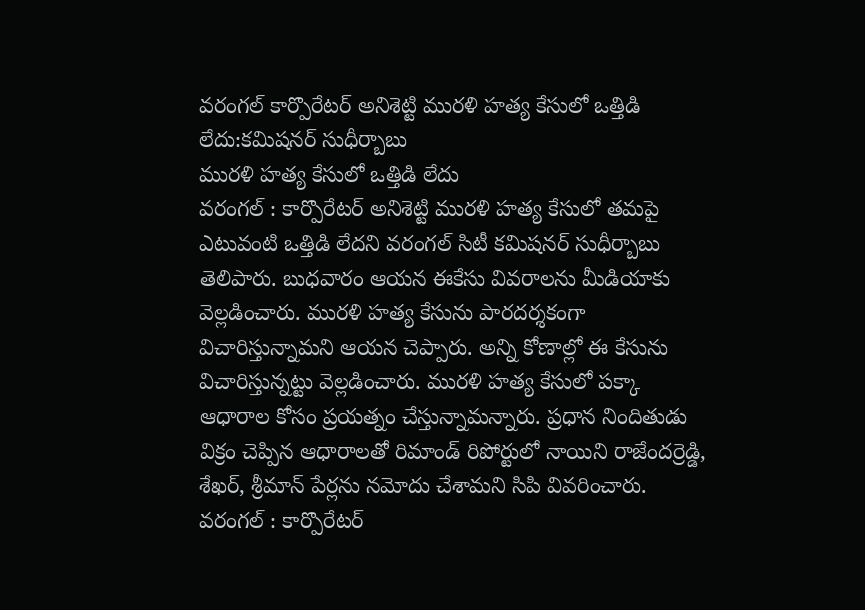వరంగల్ కార్పొరేటర్ అనిశెట్టి మురళి హత్య కేసులో ఒత్తిడి లేదు:కమిషనర్ సుధీర్బాబు
మురళి హత్య కేసులో ఒత్తిడి లేదు
వరంగల్ : కార్పొరేటర్ అనిశెట్టి మురళి హత్య కేసులో తమపై ఎటువంటి ఒత్తిడి లేదని వరంగల్ సిటీ కమిషనర్ సుధీర్బాబు తెలిపారు. బుధవారం ఆయన ఈకేసు వివరాలను మీడియాకు వెల్లడించారు. మురళి హత్య కేసును పారదర్శకంగా విచారిస్తున్నామని ఆయన చెప్పారు. అన్ని కోణాల్లో ఈ కేసును విచారిస్తున్నట్టు వెల్లడించారు. మురళి హత్య కేసులో పక్కా ఆధారాల కోసం ప్రయత్నం చేస్తున్నామన్నారు. ప్రధాన నిందితుడు విక్రం చెప్పిన ఆధారాలతో రిమాండ్ రిపోర్టులో నాయిని రాజేందర్రెడ్డి, శేఖర్, శ్రీమాన్ పేర్లను నమోదు చేశామని సిపి వివరించారు.
వరంగల్ : కార్పొరేటర్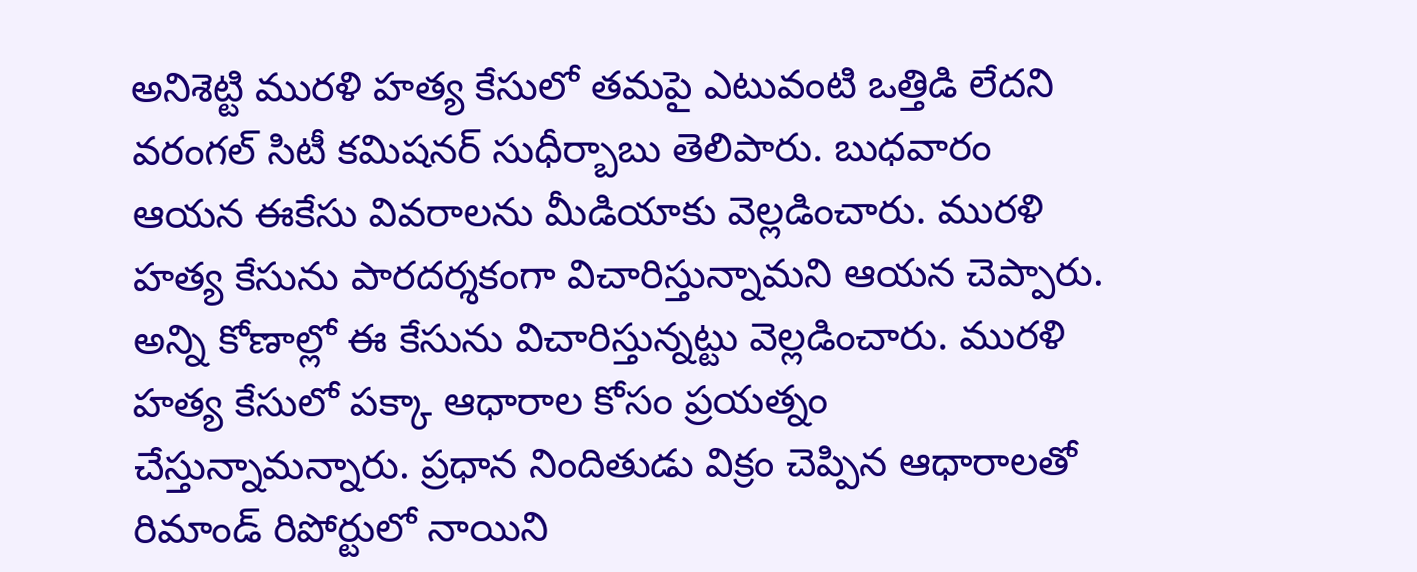అనిశెట్టి మురళి హత్య కేసులో తమపై ఎటువంటి ఒత్తిడి లేదని వరంగల్ సిటీ కమిషనర్ సుధీర్బాబు తెలిపారు. బుధవారం ఆయన ఈకేసు వివరాలను మీడియాకు వెల్లడించారు. మురళి హత్య కేసును పారదర్శకంగా విచారిస్తున్నామని ఆయన చెప్పారు. అన్ని కోణాల్లో ఈ కేసును విచారిస్తున్నట్టు వెల్లడించారు. మురళి హత్య కేసులో పక్కా ఆధారాల కోసం ప్రయత్నం చేస్తున్నామన్నారు. ప్రధాన నిందితుడు విక్రం చెప్పిన ఆధారాలతో రిమాండ్ రిపోర్టులో నాయిని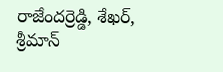రాజేందర్రెడ్డి, శేఖర్, శ్రీమాన్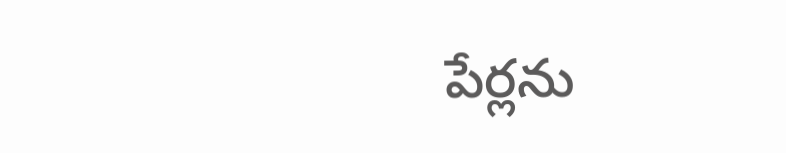పేర్లను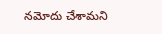నమోదు చేశామని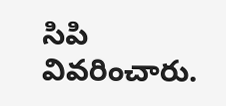సిపి వివరించారు.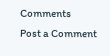Comments
Post a Comment